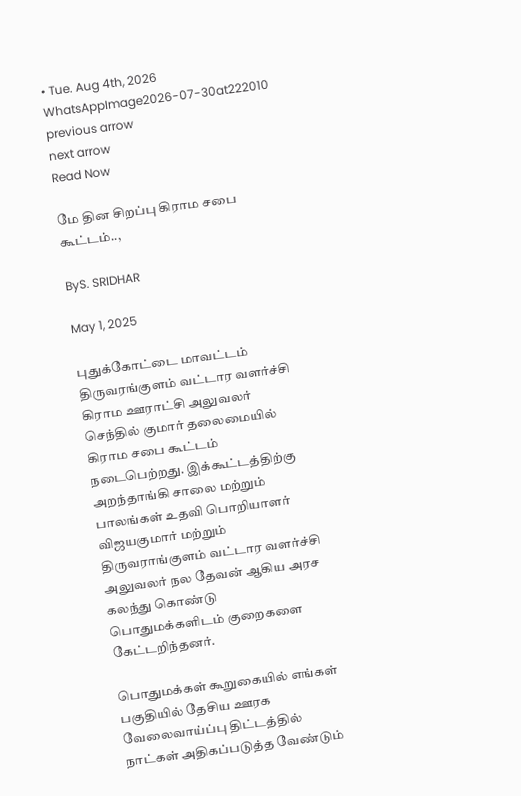• Tue. Aug 4th, 2026
WhatsAppImage2026-07-30at222010
previous arrow
next arrow
Read Now

மே தின சிறப்பு கிராம சபை கூட்டம்..,

ByS. SRIDHAR

May 1, 2025

புதுக்கோட்டை மாவட்டம் திருவரங்குளம் வட்டார வளர்ச்சி கிராம ஊராட்சி அலுவலர் செந்தில் குமார் தலைமையில் கிராம சபை கூட்டம் நடைபெற்றது. இக்கூட்டத்திற்கு அறந்தாங்கி சாலை மற்றும் பாலங்கள் உதவி பொறியாளர் விஜயகுமார் மற்றும் திருவராங்குளம் வட்டார வளர்ச்சி அலுவலர் நல தேவன் ஆகிய அரச கலந்து கொண்டு பொதுமக்களிடம் குறைகளை கேட்டறிந்தனர்.

பொதுமக்கள் கூறுகையில் எங்கள் பகுதியில் தேசிய ஊரக வேலைவாய்ப்பு திட்டத்தில் நாட்கள் அதிகப்படுத்த வேண்டும்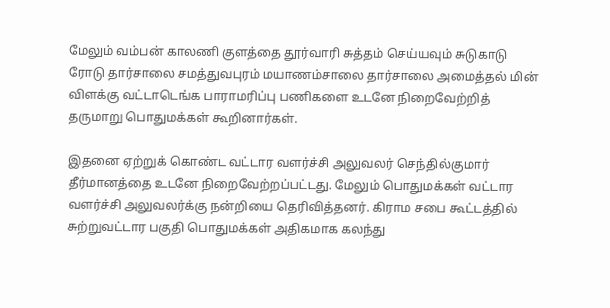மேலும் வம்பன் காலணி குளத்தை தூர்வாரி சுத்தம் செய்யவும் சுடுகாடு ரோடு தார்சாலை சமத்துவபுரம் மயாணம்சாலை தார்சாலை அமைத்தல் மின் விளக்கு வட்டாடெங்க பாராமரிப்பு பணிகளை உடனே நிறைவேற்றித் தருமாறு பொதுமக்கள் கூறினார்கள்.

இதனை ஏற்றுக் கொண்ட வட்டார வளர்ச்சி அலுவலர் செந்தில்குமார் தீர்மானத்தை உடனே நிறைவேற்றப்பட்டது. மேலும் பொதுமக்கள் வட்டார வளர்ச்சி அலுவலர்க்கு நன்றியை தெரிவித்தனர். கிராம சபை கூட்டத்தில் சுற்றுவட்டார பகுதி பொதுமக்கள் அதிகமாக கலந்து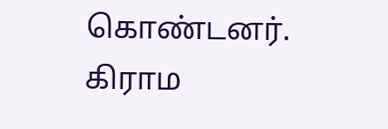கொண்டனர். கிராம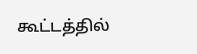கூட்டத்தில்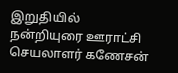இறுதியில் நன்றியுரை ஊராட்சி செயலாளர் கணேசன்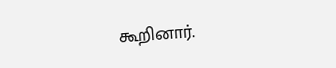கூறினார்.